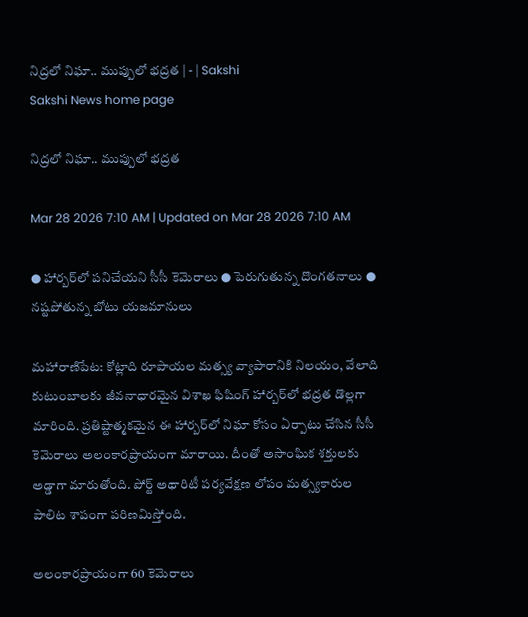నిద్రలో నిఘా.. ముప్పులో భద్రత | - | Sakshi
Sakshi News home page

నిద్రలో నిఘా.. ముప్పులో భద్రత

Mar 28 2026 7:10 AM | Updated on Mar 28 2026 7:10 AM

● హార్బర్‌లో పనిచేయని సీసీ కెమెరాలు ● పెరుగుతున్న దొంగతనాలు ● నష్టపోతున్న బోటు యజమానులు

మహారాణిపేట: కోట్లాది రూపాయల మత్స్య వ్యాపారానికి నిలయం, వేలాది కుటుంబాలకు జీవనాధారమైన విశాఖ ఫిషింగ్‌ హార్బర్‌లో భద్రత డొల్లగా మారింది. ప్రతిష్టాత్మకమైన ఈ హార్బర్‌లో నిఘా కోసం ఏర్పాటు చేసిన సీసీ కెమెరాలు అలంకారప్రాయంగా మారాయి. దీంతో అసాంఘిక శక్తులకు అడ్డాగా మారుతోంది. పోర్ట్‌ అథారిటీ పర్యవేక్షణ లోపం మత్స్యకారుల పాలిట శాపంగా పరిణమిస్తోంది.

అలంకారప్రాయంగా 60 కెమెరాలు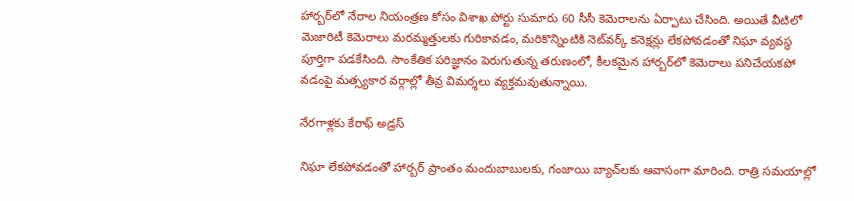హార్బర్‌లో నేరాల నియంత్రణ కోసం విశాఖ పోర్టు సుమారు 60 సీసీ కెమెరాలను ఏర్పాటు చేసింది. అయితే వీటిలో మెజారిటీ కెమెరాలు మరమ్మత్తులకు గురికావడం, మరికొన్నింటికి నెట్‌వర్క్‌ కనెక్షన్లు లేకపోవడంతో నిఘా వ్యవస్థ పూర్తిగా పడకేసింది. సాంకేతిక పరిజ్ఞానం పెరుగుతున్న తరుణంలో, కీలకమైన హార్బర్‌లో కెమెరాలు పనిచేయకపో వడంపై మత్స్యకార వర్గాల్లో తీవ్ర విమర్శలు వ్యక్తమవుతున్నాయి.

నేరగాళ్లకు కేరాఫ్‌ అడ్రస్‌

నిఘా లేకపోవడంతో హార్బర్‌ ప్రాంతం మందుబాబులకు, గంజాయి బ్యాచ్‌లకు ఆవాసంగా మారింది. రాత్రి సమయాల్లో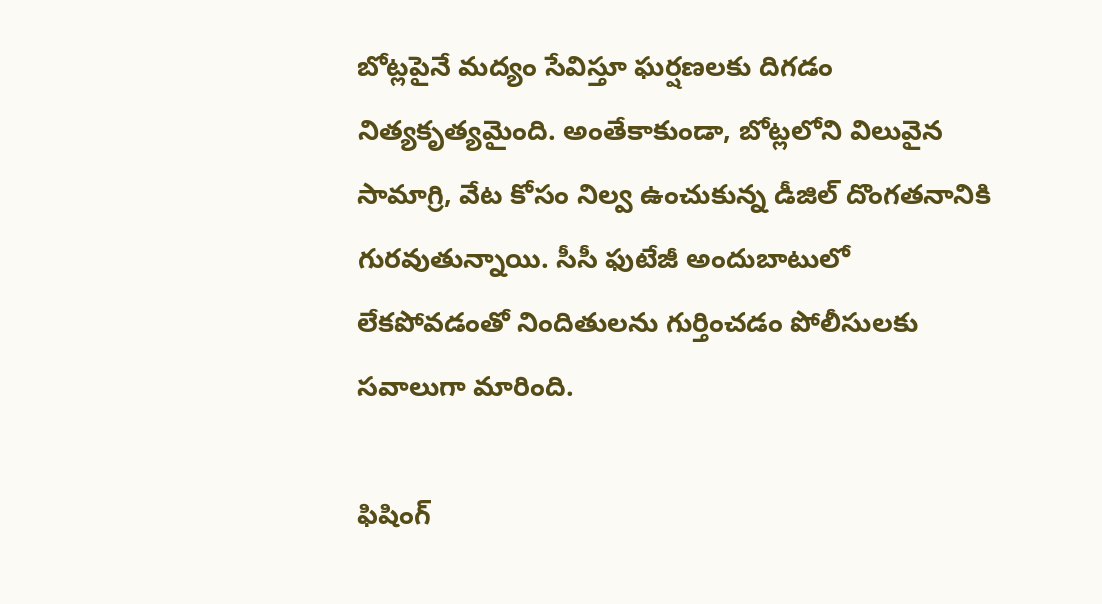బోట్లపైనే మద్యం సేవిస్తూ ఘర్షణలకు దిగడం నిత్యకృత్యమైంది. అంతేకాకుండా, బోట్లలోని విలువైన సామాగ్రి, వేట కోసం నిల్వ ఉంచుకున్న డీజిల్‌ దొంగతనానికి గురవుతున్నాయి. సీసీ ఫుటేజీ అందుబాటులో లేకపోవడంతో నిందితులను గుర్తించడం పోలీసులకు సవాలుగా మారింది.

ఫిషింగ్‌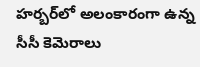హర్బర్‌లో అలంకారంగా ఉన్న సీసీ కెమెరాలు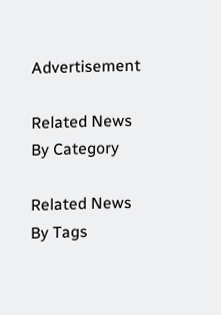Advertisement

Related News By Category

Related News By Tags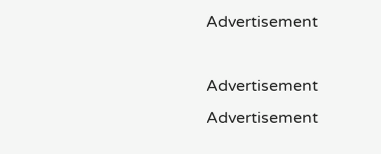Advertisement

Advertisement
Advertisement